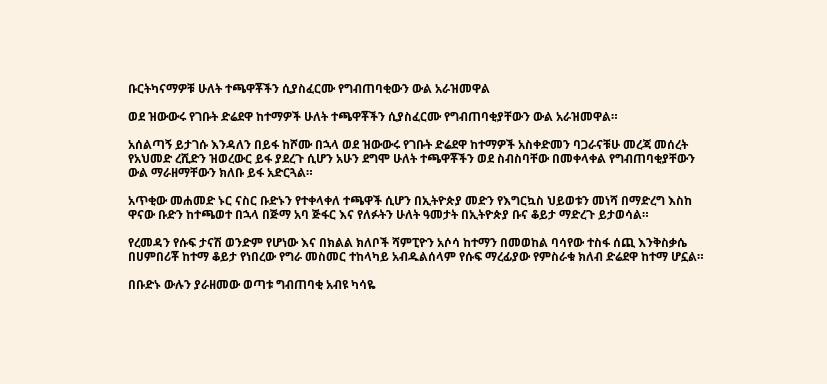ቡርትካናማዎቹ ሁለት ተጫዋቾችን ሲያስፈርሙ የግብጠባቂውን ውል አራዝመዋል

ወደ ዝውውሩ የገቡት ድሬደዋ ከተማዎች ሁለት ተጫዋቾችን ሲያስፈርሙ የግብጠባቂያቸውን ውል አራዝመዋል።

አሰልጣኝ ይታገሱ እንዳለን በይፋ ከሾሙ በኋላ ወደ ዝውውሩ የገቡት ድሬደዋ ከተማዎች አስቀድመን ባጋራናቹሁ መረጃ መሰረት የአህመድ ረሺድን ዝወረውር ይፋ ያደረጉ ሲሆን አሁን ደግሞ ሁለት ተጫዋቾችን ወደ ስብስባቸው በመቀላቀል የግብጠባቂያቸውን ውል ማራዘማቸውን ክለቡ ይፋ አድርጓል።

አጥቂው መሐመድ ኑር ናስር ቡድኑን የተቀላቀለ ተጫዋች ሲሆን በኢትዮጵያ መድን የእግርኳስ ህይወቱን መነሻ በማድረግ እስከ ዋናው ቡድን ከተጫወተ በኋላ በጅማ አባ ጅፋር እና የለፉትን ሁለት ዓመታት በኢትዮጵያ ቡና ቆይታ ማድረጉ ይታወሳል።

የረመዳን የሱፍ ታናሽ ወንድም የሆነው እና በክልል ክለቦች ሻምፒዮን አሶሳ ከተማን በመወከል ባሳየው ተስፋ ሰጪ እንቅስቃሴ በሀምበሪቾ ከተማ ቆይታ የነበረው የግራ መስመር ተከላካይ አብዱልሰላም የሱፍ ማረፊያው የምስራቁ ክለብ ድሬደዋ ከተማ ሆኗል።

በቡድኑ ውሉን ያራዘመው ወጣቱ ግብጠባቂ አብዩ ካሳዬ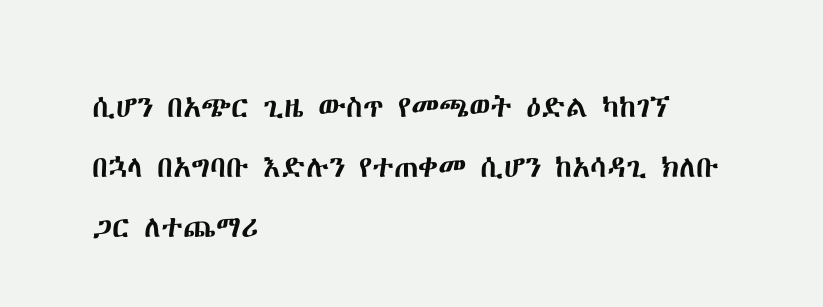ሲሆን በአጭር ጊዜ ውስጥ የመጫወት ዕድል ካከገኘ በኋላ በአግባቡ እድሉን የተጠቀመ ሲሆን ከአሳዳጊ ክለቡ ጋር ለተጨማሪ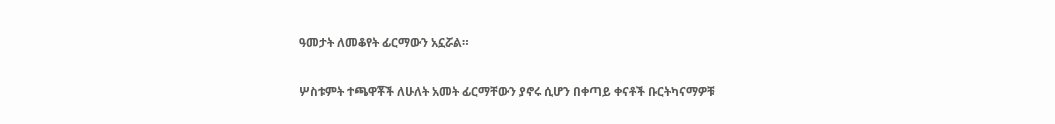ዓመታት ለመቆየት ፊርማውን አኗሯል።

ሦስቱምት ተጫዋቾች ለሁለት አመት ፊርማቸውን ያኖሩ ሲሆን በቀጣይ ቀናቶች ቡርትካናማዎቹ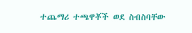ተጨማሪ ተጫዋቾች ወደ ስብስባቸው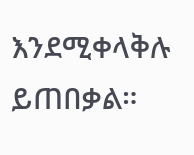እንደሚቀላቅሉ ይጠበቃል።